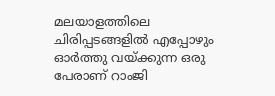മലയാളത്തിലെ ചിരിപ്പടങ്ങളില്‍ എപ്പോഴും ഓര്‍ത്തു വയ്ക്കുന്ന ഒരു പേരാണ് റാംജി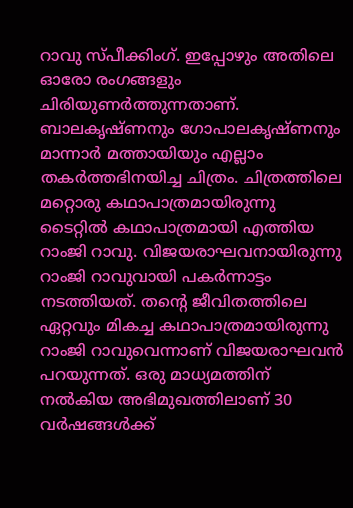റാവു സ്പീക്കിംഗ്. ഇപ്പോഴും അതിലെ ഓരോ രംഗങ്ങളും ചിരിയുണര്‍ത്തുന്നതാണ്. ബാലകൃഷ്ണനും ഗോപാലകൃഷ്ണനും മാന്നാര്‍ മത്തായിയും എല്ലാം തകര്‍ത്തഭിനയിച്ച ചിത്രം. ചിത്രത്തിലെ മറ്റൊരു കഥാപാത്രമായിരുന്നു ടൈറ്റില്‍ കഥാപാത്രമായി എത്തിയ റാംജി റാവു. വിജയരാഘവനായിരുന്നു റാംജി റാവുവായി പകര്‍ന്നാട്ടം നടത്തിയത്. തന്റെ ജീവിതത്തിലെ ഏറ്റവും മികച്ച കഥാപാത്രമായിരുന്നു റാംജി റാവുവെന്നാണ് വിജയരാഘവന്‍ പറയുന്നത്. ഒരു മാധ്യമത്തിന് നല്‍കിയ അഭിമുഖത്തിലാണ് 30 വര്‍ഷങ്ങള്‍ക്ക്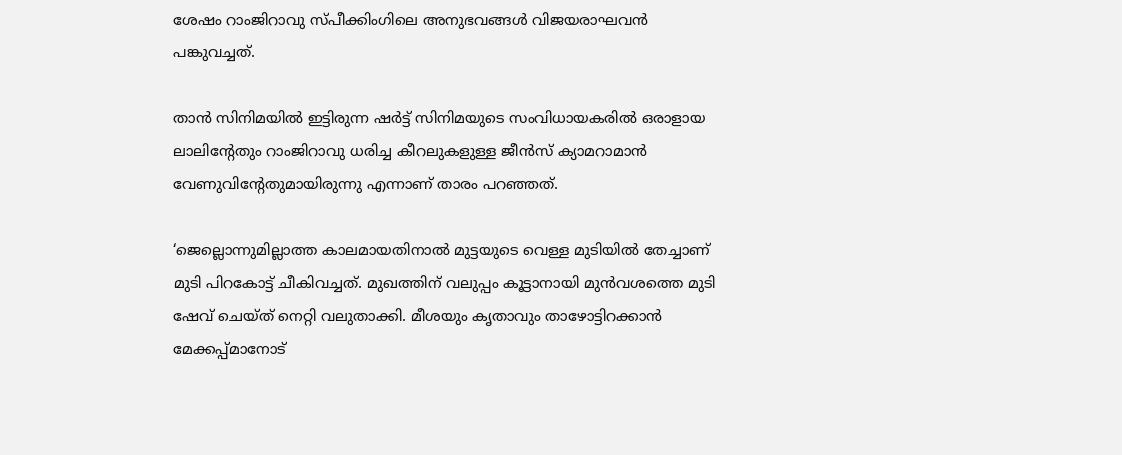ശേഷം റാംജിറാവു സ്പീക്കിംഗിലെ അനുഭവങ്ങള്‍ വിജയരാഘവന്‍ പങ്കുവച്ചത്.

താന്‍ സിനിമയില്‍ ഇട്ടിരുന്ന ഷര്‍ട്ട് സിനിമയുടെ സംവിധായകരില്‍ ഒരാളായ ലാലിന്റേതും റാംജിറാവു ധരിച്ച കീറലുകളുള്ള ജീന്‍സ് ക്യാമറാമാന്‍ വേണുവിന്റേതുമായിരുന്നു എന്നാണ് താരം പറഞ്ഞത്.

‘ജെല്ലൊന്നുമില്ലാത്ത കാലമായതിനാല്‍ മുട്ടയുടെ വെള്ള മുടിയില്‍ തേച്ചാണ് മുടി പിറകോട്ട് ചീകിവച്ചത്. മുഖത്തിന് വലുപ്പം കൂട്ടാനായി മുന്‍വശത്തെ മുടി ഷേവ് ചെയ്ത് നെറ്റി വലുതാക്കി. മീശയും കൃതാവും താഴോട്ടിറക്കാന്‍ മേക്കപ്പ്മാനോട്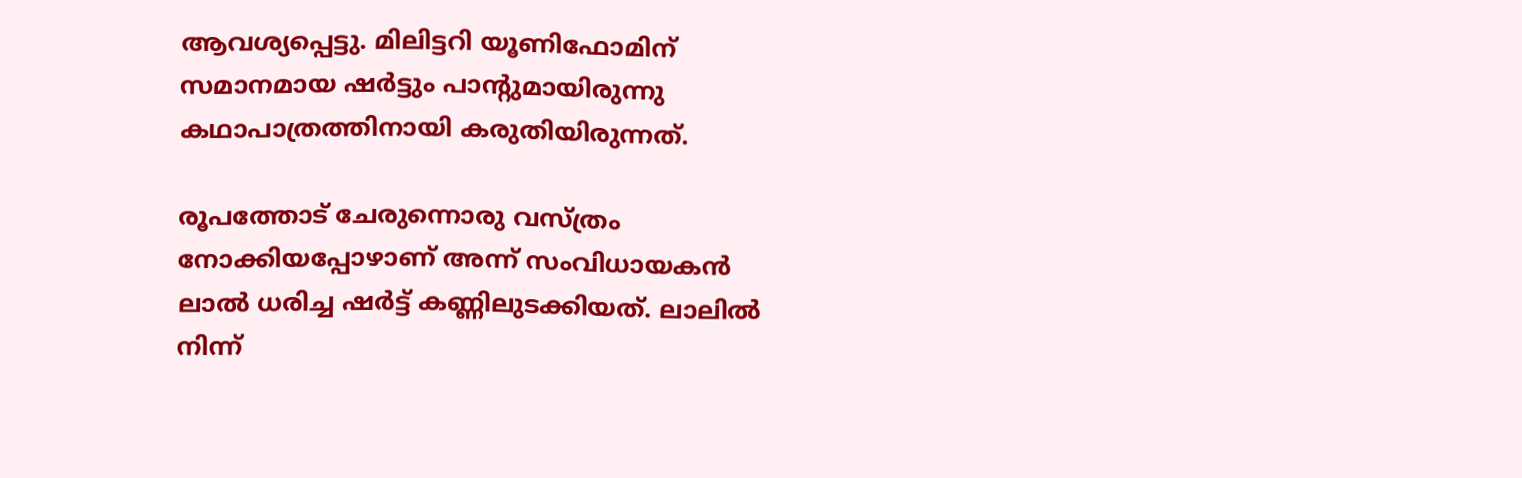ആവശ്യപ്പെട്ടു. മിലിട്ടറി യൂണിഫോമിന് സമാനമായ ഷര്‍ട്ടും പാന്റുമായിരുന്നു കഥാപാത്രത്തിനായി കരുതിയിരുന്നത്.

രൂപത്തോട് ചേരുന്നൊരു വസ്ത്രം നോക്കിയപ്പോഴാണ് അന്ന് സംവിധായകന്‍ ലാല്‍ ധരിച്ച ഷര്‍ട്ട് കണ്ണിലുടക്കിയത്. ലാലില്‍ നിന്ന്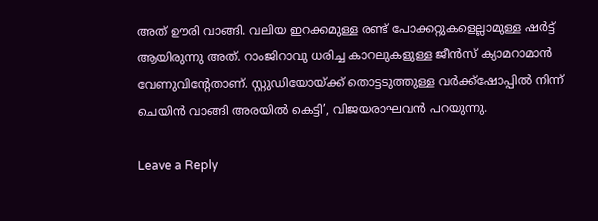അത് ഊരി വാങ്ങി. വലിയ ഇറക്കമുള്ള രണ്ട് പോക്കറ്റുകളെല്ലാമുള്ള ഷര്‍ട്ട് ആയിരുന്നു അത്. റാംജിറാവു ധരിച്ച കാറലുകളുള്ള ജീന്‍സ് ക്യാമറാമാന്‍ വേണുവിന്റേതാണ്. സ്റ്റുഡിയോയ്ക്ക് തൊട്ടടുത്തുള്ള വര്‍ക്ക്‌ഷോപ്പില്‍ നിന്ന് ചെയിന്‍ വാങ്ങി അരയില്‍ കെട്ടി’, വിജയരാഘവന്‍ പറയുന്നു.

Leave a Reply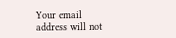Your email address will not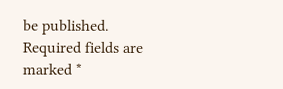be published. Required fields are marked *